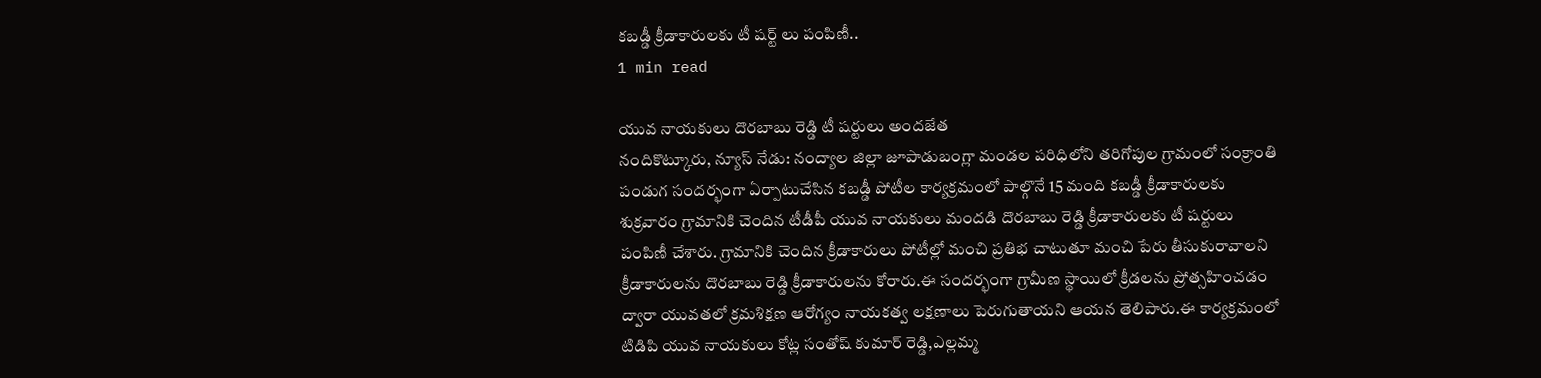కబడ్డీ క్రీడాకారులకు టీ షర్ట్ లు పంపిణీ..
1 min read

యువ నాయకులు దొరబాబు రెడ్డి టీ షర్టులు అందజేత
నందికొట్కూరు, న్యూస్ నేడు: నంద్యాల జిల్లా జూపాడుబంగ్లా మండల పరిధిలోని తరిగోపుల గ్రామంలో సంక్రాంతి పండుగ సందర్భంగా ఏర్పాటుచేసిన కబడ్డీ పోటీల కార్యక్రమంలో పాల్గొనే 15 మంది కబడ్డీ క్రీడాకారులకు శుక్రవారం గ్రామానికి చెందిన టీడీపీ యువ నాయకులు మందడి దొరబాబు రెడ్డి క్రీడాకారులకు టీ షర్టులు పంపిణీ చేశారు. గ్రామానికి చెందిన క్రీడాకారులు పోటీల్లో మంచి ప్రతిభ చాటుతూ మంచి పేరు తీసుకురావాలని క్రీడాకారులను దొరబాబు రెడ్డి క్రీడాకారులను కోరారు.ఈ సందర్భంగా గ్రామీణ స్థాయిలో క్రీడలను ప్రోత్సహించడం ద్వారా యువతలో క్రమశిక్షణ ఆరోగ్యం నాయకత్వ లక్షణాలు పెరుగుతాయని ఆయన తెలిపారు.ఈ కార్యక్రమంలో టిడిపి యువ నాయకులు కోట్ల సంతోష్ కుమార్ రెడ్డి,ఎల్లమ్మ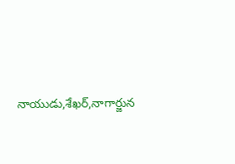నాయుడు,శేఖర్,నాగార్జున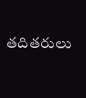తదితరులు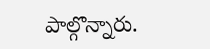పాల్గొన్నారు.